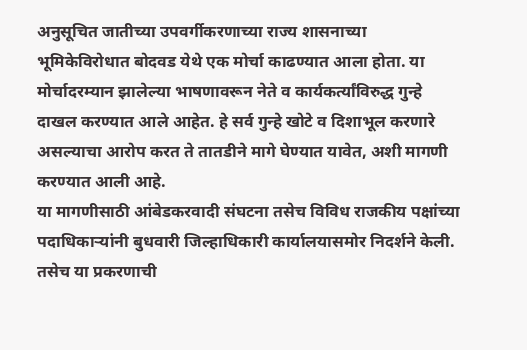अनुसूचित जातीच्या उपवर्गीकरणाच्या राज्य शासनाच्या भूमिकेविरोधात बोदवड येथे एक मोर्चा काढण्यात आला होता. या मोर्चादरम्यान झालेल्या भाषणावरून नेते व कार्यकर्त्यांविरुद्ध गुन्हे दाखल करण्यात आले आहेत. हे सर्व गुन्हे खोटे व दिशाभूल करणारे असल्याचा आरोप करत ते तातडीने मागे घेण्यात यावेत, अशी मागणी करण्यात आली आहे.
या मागणीसाठी आंबेडकरवादी संघटना तसेच विविध राजकीय पक्षांच्या पदाधिकाऱ्यांनी बुधवारी जिल्हाधिकारी कार्यालयासमोर निदर्शने केली. तसेच या प्रकरणाची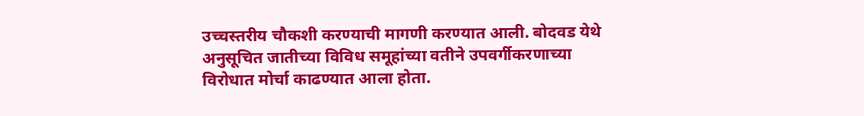उच्चस्तरीय चौकशी करण्याची मागणी करण्यात आली. बोदवड येथे अनुसूचित जातीच्या विविध समूहांच्या वतीने उपवर्गीकरणाच्या विरोधात मोर्चा काढण्यात आला होता.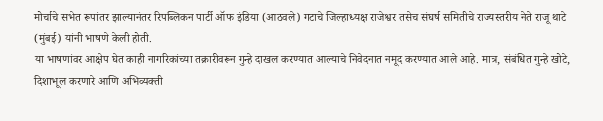मोर्चाचे सभेत रूपांतर झाल्यानंतर रिपब्लिकन पार्टी ऑफ इंडिया (आठवले) गटाचे जिल्हाध्यक्ष राजेश्वर तसेच संघर्ष समितीचे राज्यस्तरीय नेते राजू थाटे (मुंबई) यांनी भाषणे केली होती.
या भाषणांवर आक्षेप घेत काही नागरिकांच्या तक्रारीवरून गुन्हे दाखल करण्यात आल्याचे निवेदनात नमूद करण्यात आले आहे. मात्र, संबंधित गुन्हे खोटे, दिशाभूल करणारे आणि अभिव्यक्ती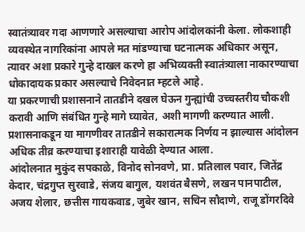स्वातंत्र्यावर गदा आणणारे असल्याचा आरोप आंदोलकांनी केला. लोकशाही व्यवस्थेत नागरिकांना आपले मत मांडण्याचा घटनात्मक अधिकार असून, त्यावर अशा प्रकारे गुन्हे दाखल करणे हा अभिव्यक्ती स्वातंत्र्याला नाकारण्याचा धोकादायक प्रकार असल्याचे निवेदनात म्हटले आहे.
या प्रकरणाची प्रशासनाने तातडीने दखल घेऊन गुन्ह्यांची उच्चस्तरीय चौकशी करावी आणि संबंधित गुन्हे मागे घ्यावेत, अशी मागणी करण्यात आली. प्रशासनाकडून या मागणीवर तातडीने सकारात्मक निर्णय न झाल्यास आंदोलन अधिक तीव्र करण्याचा इशाराही यावेळी देण्यात आला.
आंदोलनात मुकुंद सपकाळे, विनोद सोनवणे, प्रा. प्रतिलाल पवार, जितेंद्र केदार, चंद्रगुप्त सुरवाडे, संजय बागुल, यशवंत बैसणे, लखन पानपाटील, अजय शेलार, छत्तीस गायकवाड, जुबेर खान, सचिन सौदाणे, राजू डोंगरदिवे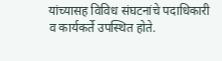यांच्यासह विविध संघटनांचे पदाधिकारी व कार्यकर्ते उपस्थित होते.